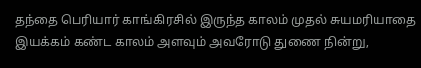தந்தை பெரியார் காங்கிரசில் இருந்த காலம் முதல் சுயமரியாதை இயக்கம் கண்ட காலம் அளவும் அவரோடு துணை நின்று,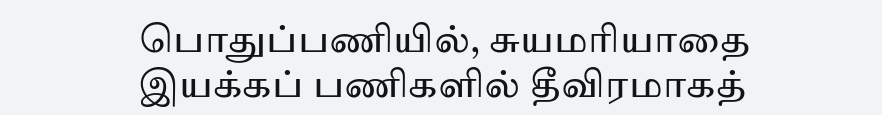பொதுப்பணியில், சுயமரியாதை இயக்கப் பணிகளில் தீவிரமாகத்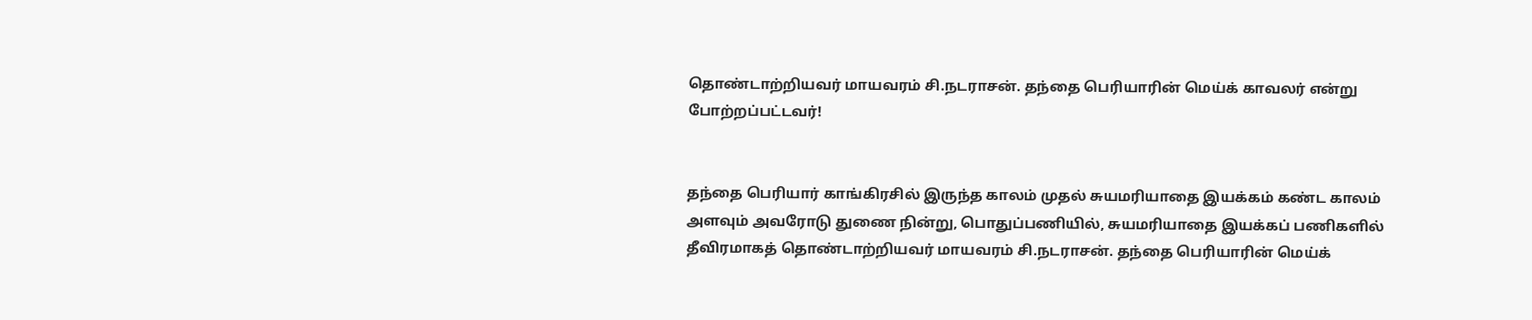தொண்டாற்றியவர் மாயவரம் சி.நடராசன். தந்தை பெரியாரின் மெய்க் காவலர் என்று போற்றப்பட்டவர்!


தந்தை பெரியார் காங்கிரசில் இருந்த காலம் முதல் சுயமரியாதை இயக்கம் கண்ட காலம் அளவும் அவரோடு துணை நின்று, பொதுப்பணியில், சுயமரியாதை இயக்கப் பணிகளில் தீவிரமாகத் தொண்டாற்றியவர் மாயவரம் சி.நடராசன். தந்தை பெரியாரின் மெய்க்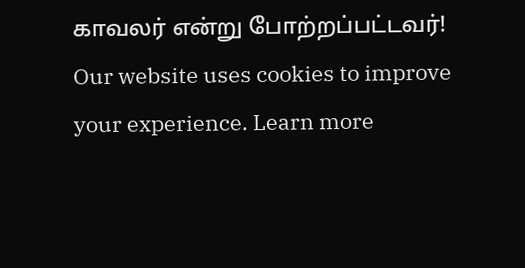காவலர் என்று போற்றப்பட்டவர்!
Our website uses cookies to improve your experience. Learn more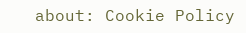about: Cookie Policy